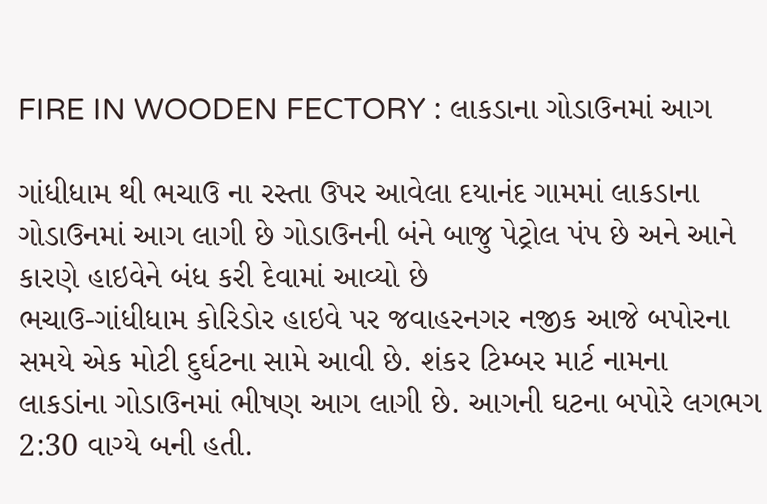FIRE IN WOODEN FECTORY : લાકડાના ગોડાઉનમાં આગ

ગાંધીધામ થી ભચાઉ ના રસ્તા ઉપર આવેલા દયાનંદ ગામમાં લાકડાના ગોડાઉનમાં આગ લાગી છે ગોડાઉનની બંને બાજુ પેટ્રોલ પંપ છે અને આને કારણે હાઇવેને બંધ કરી દેવામાં આવ્યો છે
ભચાઉ-ગાંધીધામ કોરિડોર હાઇવે પર જવાહરનગર નજીક આજે બપોરના સમયે એક મોટી દુર્ઘટના સામે આવી છે. શંકર ટિમ્બર માર્ટ નામના લાકડાંના ગોડાઉનમાં ભીષણ આગ લાગી છે. આગની ઘટના બપોરે લગભગ 2:30 વાગ્યે બની હતી.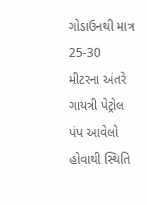ગોડાઉનથી માત્ર 25-30 મીટરના અંતરે ગાયત્રી પેટ્રોલ પંપ આવેલો હોવાથી સ્થિતિ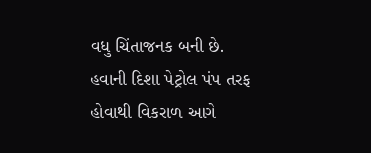વધુ ચિંતાજનક બની છે. હવાની દિશા પેટ્રોલ પંપ તરફ હોવાથી વિકરાળ આગે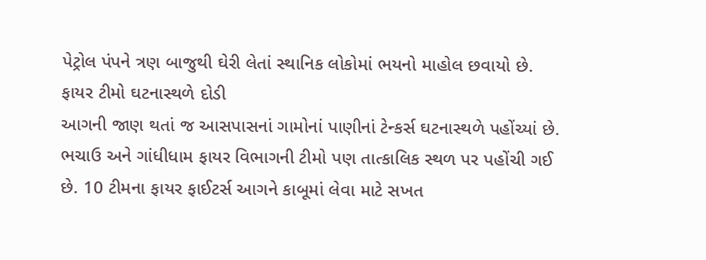પેટ્રોલ પંપને ત્રણ બાજુથી ઘેરી લેતાં સ્થાનિક લોકોમાં ભયનો માહોલ છવાયો છે.
ફાયર ટીમો ઘટનાસ્થળે દોડી
આગની જાણ થતાં જ આસપાસનાં ગામોનાં પાણીનાં ટેન્કર્સ ઘટનાસ્થળે પહોંચ્યાં છે. ભચાઉ અને ગાંધીધામ ફાયર વિભાગની ટીમો પણ તાત્કાલિક સ્થળ પર પહોંચી ગઈ છે. 10 ટીમના ફાયર ફાઈટર્સ આગને કાબૂમાં લેવા માટે સખત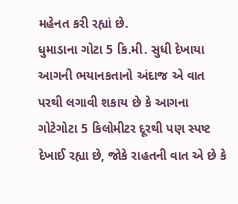મહેનત કરી રહ્યાં છે.
ધુમાડાના ગોટા 5 કિ.મી. સુધી દેખાયા
આગની ભયાનકતાનો અંદાજ એ વાત પરથી લગાવી શકાય છે કે આગના ગોટેગોટા 5 કિલોમીટર દૂરથી પણ સ્પષ્ટ દેખાઈ રહ્યા છે, જોકે રાહતની વાત એ છે કે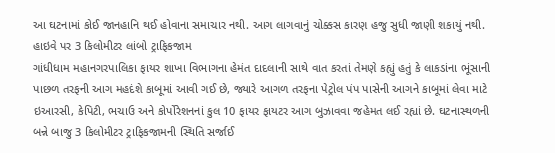આ ઘટનામાં કોઈ જાનહાનિ થઈ હોવાના સમાચાર નથી. આગ લાગવાનું ચોક્કસ કારણ હજુ સુધી જાણી શકાયું નથી.
હાઇવે પર 3 કિલોમીટર લાંબો ટ્રાફિકજામ
ગાંધીધામ મહાનગરપાલિકા ફાયર શાખા વિભાગના હેમંત દાદલાની સાથે વાત કરતાં તેમણે કહ્યું હતું કે લાકડાંના ભૂંસાની પાછળ તરફની આગ મહદંશે કાબૂમાં આવી ગઈ છે, જ્યારે આગળ તરફના પેટ્રોલ પંપ પાસેની આગને કાબૂમાં લેવા માટે ઇઆરસી, કેપિટી, ભચાઉ અને કોર્પોરેશનનાં કુલ 10 ફાયર ફાયટર આગ બુઝાવવા જહેમત લઈ રહ્યાં છે. ઘટનાસ્થળની બન્ને બાજુ 3 કિલોમીટર ટ્રાફિકજામની સ્થિતિ સર્જાઈ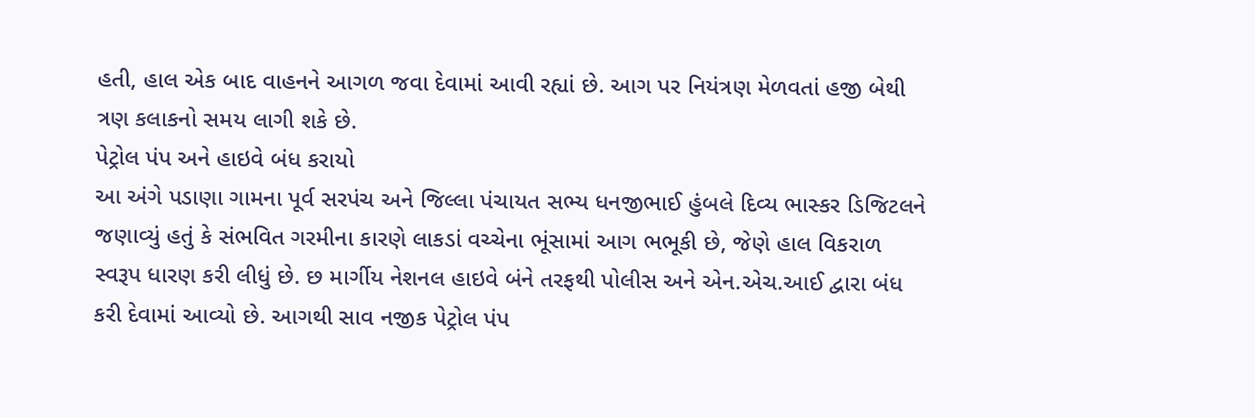હતી, હાલ એક બાદ વાહનને આગળ જવા દેવામાં આવી રહ્યાં છે. આગ પર નિયંત્રણ મેળવતાં હજી બેથી ત્રણ કલાકનો સમય લાગી શકે છે.
પેટ્રોલ પંપ અને હાઇવે બંધ કરાયો
આ અંગે પડાણા ગામના પૂર્વ સરપંચ અને જિલ્લા પંચાયત સભ્ય ધનજીભાઈ હુંબલે દિવ્ય ભાસ્કર ડિજિટલને જણાવ્યું હતું કે સંભવિત ગરમીના કારણે લાકડાં વચ્ચેના ભૂંસામાં આગ ભભૂકી છે, જેણે હાલ વિકરાળ સ્વરૂપ ધારણ કરી લીધું છે. છ માર્ગીય નેશનલ હાઇવે બંને તરફથી પોલીસ અને એન.એચ.આઈ દ્વારા બંધ કરી દેવામાં આવ્યો છે. આગથી સાવ નજીક પેટ્રોલ પંપ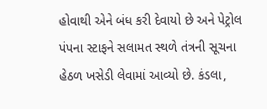હોવાથી એને બંધ કરી દેવાયો છે અને પેટ્રોલ પંપના સ્ટાફને સલામત સ્થળે તંત્રની સૂચના હેઠળ ખસેડી લેવામાં આવ્યો છે. કંડલા,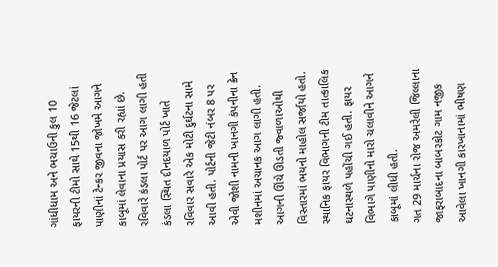ગાંધીધામ અને ભચાઉની કુલ 10 ફાયરની ટીમો સાથે 15થી 16 જેટલાં પાણીનાં ટેન્કર જીવના જોખમે આગને કાબૂમાં લેવાના પ્રયાસ કરી રહ્યાં છે.
રવિવારે કંડલા પોર્ટ પર આગ લાગી હતી
કંડલા સ્થિત દીનદયાળ પોર્ટ ખાતે રવિવાર સવારે એક મોટી દુર્ઘટના સામે આવી હતી. પોર્ટની જેટી નંબર 8 પર એવી જોશી નામની ખાનગી કંપનીના ક્રેન મશીનમાં અચાનક આગ લાગી હતી. આગની ઊંચે ઊડતી જ્વાળાઓથી વિસ્તારમાં ભયનો માહોલ સર્જાયો હતો. સ્થાનિક ફાયર વિભાગની ટીમ તાત્કાલિક ઘટનાસ્થળે પહોંચી ગઈ હતી. ફાયર વિભાગે પાણીનો મારો ચલાવીને આગને કાબૂમાં લીધી હતી.
ગત 29 માર્ચના રોજ અમરેલી જિલ્લાના જાફરાબાદના બાબરકોટ ગામ નજીક આવેલા ખાનગી કારખાનામાં ભીષણ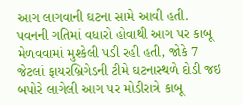આગ લાગવાની ઘટના સામે આવી હતી. પવનની ગતિમાં વધારો હોવાથી આગ પર કાબૂ મેળવવામાં મુશ્કેલી પડી રહી હતી, જોકે 7 જેટલાં ફાયરબ્રિગેડની ટીમે ઘટનાસ્થળે દોડી જઇ બપોરે લાગેલી આગ પર મોડીરાત્રે કાબૂ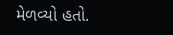મેળવ્યો હતો.